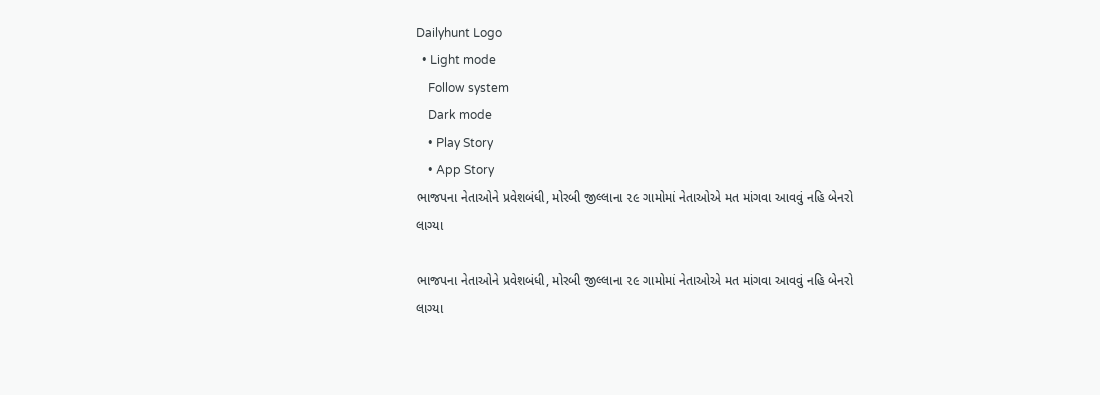Dailyhunt Logo
  • Light mode
    Follow system
    Dark mode
    • Play Story
    • App Story
ભાજપના નેતાઓને પ્રવેશબંધી, મોરબી જીલ્લાના ૨૯ ગામોમાં નેતાઓએ મત માંગવા આવવું નહિ બેનરો લાગ્યા

ભાજપના નેતાઓને પ્રવેશબંધી, મોરબી જીલ્લાના ૨૯ ગામોમાં નેતાઓએ મત માંગવા આવવું નહિ બેનરો લાગ્યા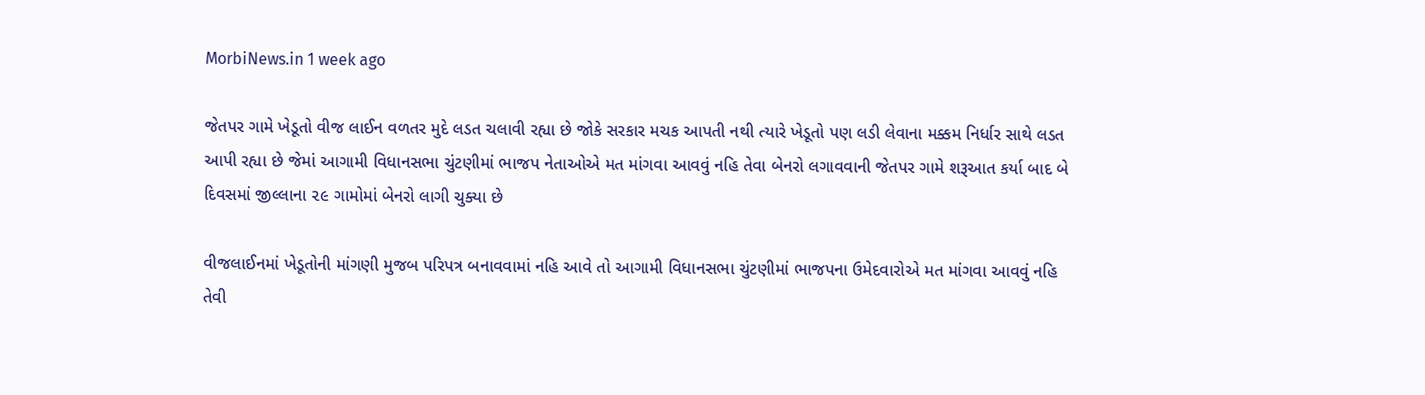MorbiNews.in 1 week ago

જેતપર ગામે ખેડૂતો વીજ લાઈન વળતર મુદે લડત ચલાવી રહ્યા છે જોકે સરકાર મચક આપતી નથી ત્યારે ખેડૂતો પણ લડી લેવાના મક્કમ નિર્ધાર સાથે લડત આપી રહ્યા છે જેમાં આગામી વિધાનસભા ચુંટણીમાં ભાજપ નેતાઓએ મત માંગવા આવવું નહિ તેવા બેનરો લગાવવાની જેતપર ગામે શરૂઆત કર્યા બાદ બે દિવસમાં જીલ્લાના ૨૯ ગામોમાં બેનરો લાગી ચુક્યા છે

વીજલાઈનમાં ખેડૂતોની માંગણી મુજબ પરિપત્ર બનાવવામાં નહિ આવે તો આગામી વિધાનસભા ચુંટણીમાં ભાજપના ઉમેદવારોએ મત માંગવા આવવું નહિ તેવી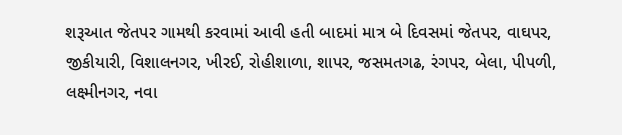શરૂઆત જેતપર ગામથી કરવામાં આવી હતી બાદમાં માત્ર બે દિવસમાં જેતપર, વાઘપર, જીકીયારી, વિશાલનગર, ખીરઈ, રોહીશાળા, શાપર, જસમતગઢ, રંગપર, બેલા, પીપળી, લક્ષ્‍મીનગર, નવા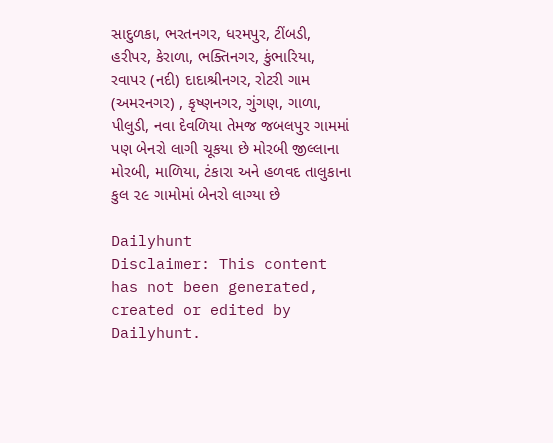સાદુળકા, ભરતનગર, ધરમપુર, ટીંબડી, હરીપર, કેરાળા, ભક્તિનગર, કુંભારિયા, રવાપર (નદી) દાદાશ્રીનગર, રોટરી ગામ (અમરનગર) , કૃષ્ણનગર, ગુંગણ, ગાળા, પીલુડી, નવા દેવળિયા તેમજ જબલપુર ગામમાં પણ બેનરો લાગી ચૂકયા છે મોરબી જીલ્લાના મોરબી, માળિયા, ટંકારા અને હળવદ તાલુકાના કુલ ૨૯ ગામોમાં બેનરો લાગ્યા છે

Dailyhunt
Disclaimer: This content has not been generated, created or edited by Dailyhunt.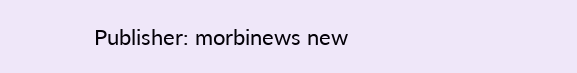Publisher: morbinews new